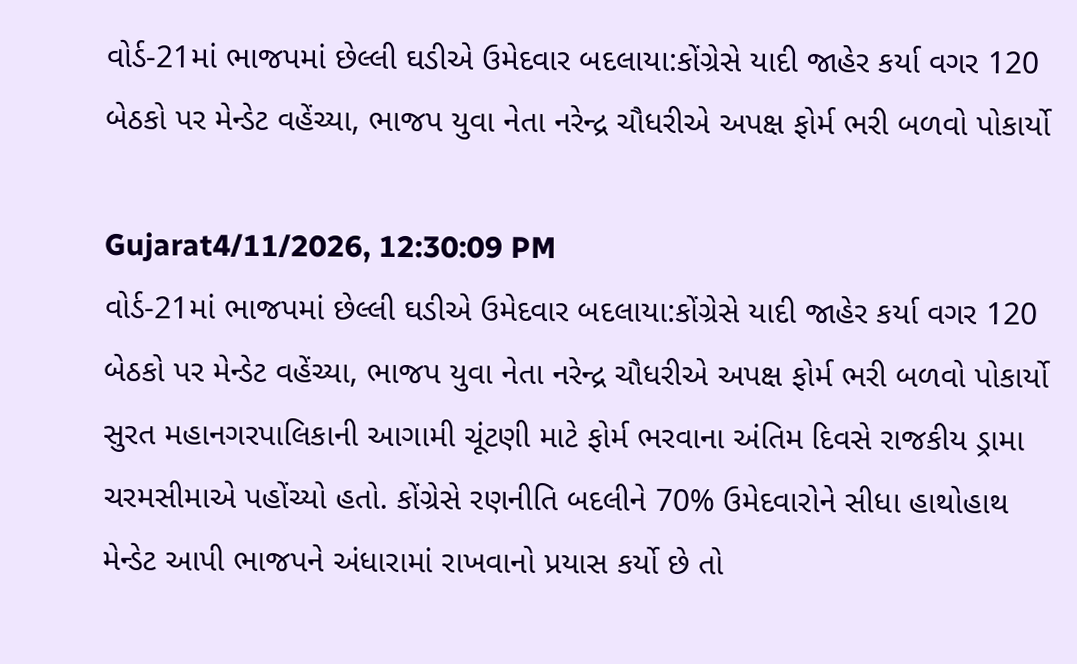વોર્ડ-21માં ભાજપમાં છેલ્લી ઘડીએ ઉમેદવાર બદલાયા:કોંગ્રેસે યાદી જાહેર કર્યા વગર 120 બેઠકો પર મેન્ડેટ વહેંચ્યા, ભાજપ યુવા નેતા નરેન્દ્ર ચૌધરીએ અપક્ષ ફોર્મ ભરી બળવો પોકાર્યો

Gujarat4/11/2026, 12:30:09 PM
વોર્ડ-21માં ભાજપમાં છેલ્લી ઘડીએ ઉમેદવાર બદલાયા:કોંગ્રેસે યાદી જાહેર કર્યા વગર 120 બેઠકો પર મેન્ડેટ વહેંચ્યા, ભાજપ યુવા નેતા નરેન્દ્ર ચૌધરીએ અપક્ષ ફોર્મ ભરી બળવો પોકાર્યો
સુરત મહાનગરપાલિકાની આગામી ચૂંટણી માટે ફોર્મ ભરવાના અંતિમ દિવસે રાજકીય ડ્રામા ચરમસીમાએ પહોંચ્યો હતો. કોંગ્રેસે રણનીતિ બદલીને 70% ઉમેદવારોને સીધા હાથોહાથ મેન્ડેટ આપી ભાજપને અંધારામાં રાખવાનો પ્રયાસ કર્યો છે તો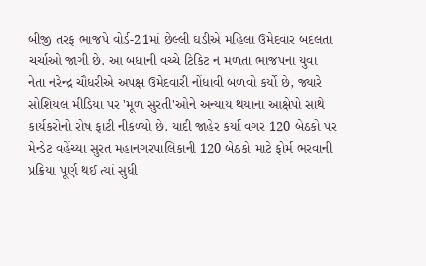બીજી તરફ ભાજપે વોર્ડ-21માં છેલ્લી ઘડીએ મહિલા ઉમેદવાર બદલતા ચર્ચાઓ જાગી છે. આ બધાની વચ્ચે ટિકિટ ન મળતા ભાજપના યુવા નેતા નરેન્દ્ર ચૌધરીએ અપક્ષ ઉમેદવારી નોંધાવી બળવો કર્યો છે, જ્યારે સોશિયલ મીડિયા પર 'મૂળ સુરતી'ઓને અન્યાય થયાના આક્ષેપો સાથે કાર્યકરોનો રોષ ફાટી નીકળ્યો છે. યાદી જાહેર કર્યા વગર 120 બેઠકો પર મેન્ડેટ વહેંચ્યા સુરત મહાનગરપાલિકાની 120 બેઠકો માટે ફોર્મ ભરવાની પ્રક્રિયા પૂર્ણ થઈ ત્યાં સુધી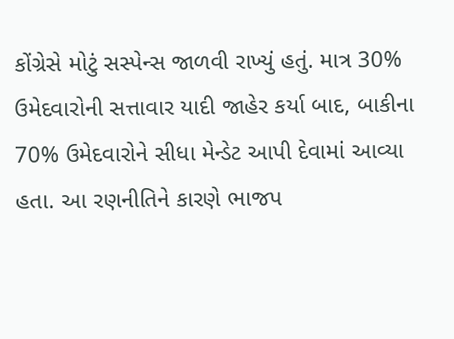કોંગ્રેસે મોટું સસ્પેન્સ જાળવી રાખ્યું હતું. માત્ર 30% ઉમેદવારોની સત્તાવાર યાદી જાહેર કર્યા બાદ, બાકીના 70% ઉમેદવારોને સીધા મેન્ડેટ આપી દેવામાં આવ્યા હતા. આ રણનીતિને કારણે ભાજપ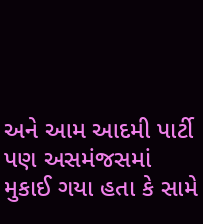અને આમ આદમી પાર્ટી પણ અસમંજસમાં મુકાઈ ગયા હતા કે સામે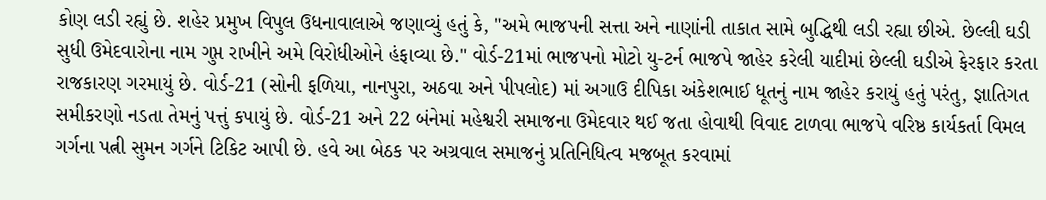કોણ લડી રહ્યું છે. શહેર પ્રમુખ વિપુલ ઉધનાવાલાએ જણાવ્યું હતું કે, "અમે ભાજપની સત્તા અને નાણાંની તાકાત સામે બુદ્ધિથી લડી રહ્યા છીએ. છેલ્લી ઘડી સુધી ઉમેદવારોના નામ ગુપ્ત રાખીને અમે વિરોધીઓને હંફાવ્યા છે." વોર્ડ-21માં ભાજપનો મોટો યુ-ટર્ન ભાજપે જાહેર કરેલી યાદીમાં છેલ્લી ઘડીએ ફેરફાર કરતા રાજકારણ ગરમાયું છે. વોર્ડ-21 (સોની ફળિયા, નાનપુરા, અઠવા અને પીપલોદ) માં અગાઉ દીપિકા અંકેશભાઈ ધૂતનું નામ જાહેર કરાયું હતું પરંતુ, જ્ઞાતિગત સમીકરણો નડતા તેમનું પત્તું કપાયું છે. વોર્ડ-21 અને 22 બંનેમાં મહેશ્વરી સમાજના ઉમેદવાર થઈ જતા હોવાથી વિવાદ ટાળવા ભાજપે વરિષ્ઠ કાર્યકર્તા વિમલ ગર્ગના પત્ની સુમન ગર્ગને ટિકિટ આપી છે. હવે આ બેઠક પર અગ્રવાલ સમાજનું પ્રતિનિધિત્વ મજબૂત કરવામાં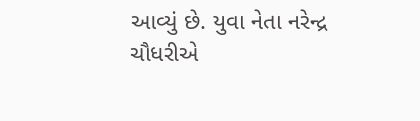આવ્યું છે. યુવા નેતા નરેન્દ્ર ચૌધરીએ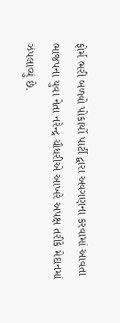ફોર્મ ભરી બળવો પોકાર્યો પાર્ટી દ્વારા અવગણના કરવામાં આવતા ભાજપના યુવા નેતા નરેન્દ્ર ચૌધરીએ આખરે અપક્ષ તરીકે મેદાનમાં ઝંપલાવ્યું છે.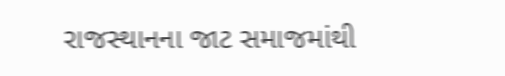રાજસ્થાનના જાટ સમાજમાંથી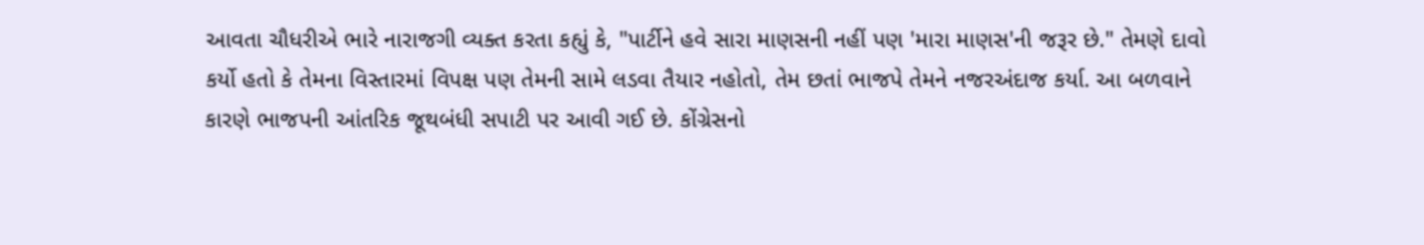આવતા ચૌધરીએ ભારે નારાજગી વ્યક્ત કરતા કહ્યું કે, "પાર્ટીને હવે સારા માણસની નહીં પણ 'મારા માણસ'ની જરૂર છે." તેમણે દાવો કર્યો હતો કે તેમના વિસ્તારમાં વિપક્ષ પણ તેમની સામે લડવા તૈયાર નહોતો, તેમ છતાં ભાજપે તેમને નજરઅંદાજ કર્યા. આ બળવાને કારણે ભાજપની આંતરિક જૂથબંધી સપાટી પર આવી ગઈ છે. કોંગ્રેસનો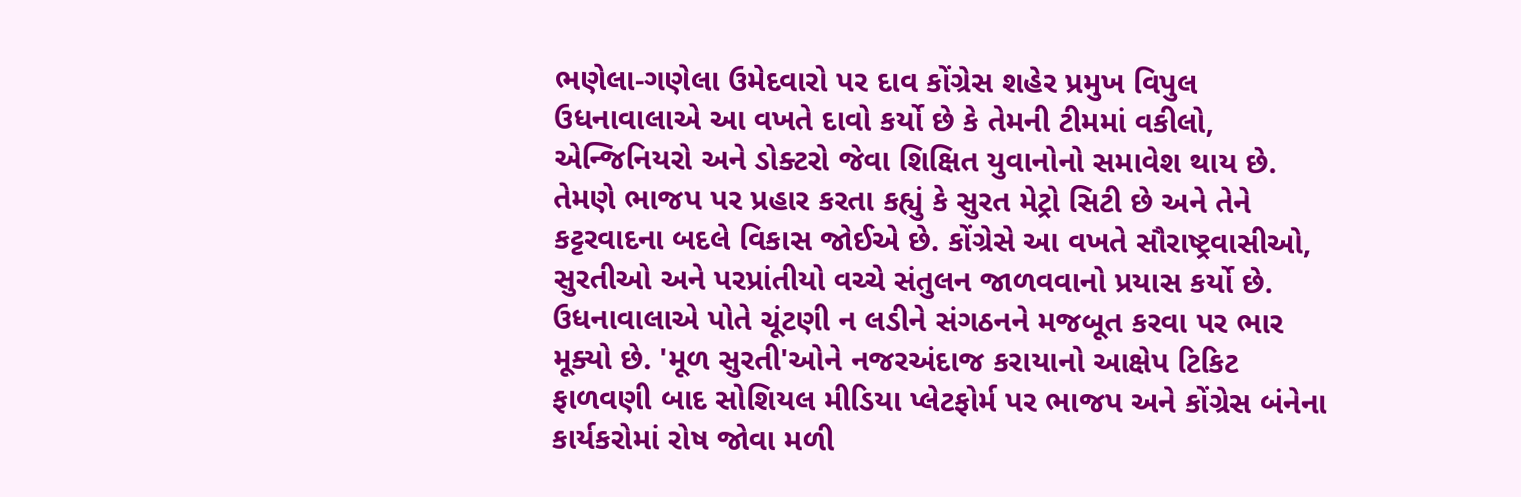ભણેલા-ગણેલા ઉમેદવારો પર દાવ કોંગ્રેસ શહેર પ્રમુખ વિપુલ ઉધનાવાલાએ આ વખતે દાવો કર્યો છે કે તેમની ટીમમાં વકીલો, એન્જિનિયરો અને ડોક્ટરો જેવા શિક્ષિત યુવાનોનો સમાવેશ થાય છે. તેમણે ભાજપ પર પ્રહાર કરતા કહ્યું કે સુરત મેટ્રો સિટી છે અને તેને કટ્ટરવાદના બદલે વિકાસ જોઈએ છે. કોંગ્રેસે આ વખતે સૌરાષ્ટ્રવાસીઓ, સુરતીઓ અને પરપ્રાંતીયો વચ્ચે સંતુલન જાળવવાનો પ્રયાસ કર્યો છે. ઉધનાવાલાએ પોતે ચૂંટણી ન લડીને સંગઠનને મજબૂત કરવા પર ભાર મૂક્યો છે. 'મૂળ સુરતી'ઓને નજરઅંદાજ કરાયાનો આક્ષેપ ટિકિટ ફાળવણી બાદ સોશિયલ મીડિયા પ્લેટફોર્મ પર ભાજપ અને કોંગ્રેસ બંનેના કાર્યકરોમાં રોષ જોવા મળી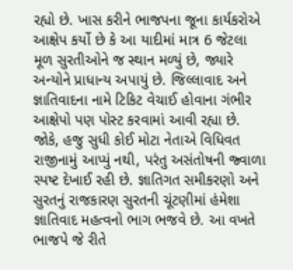રહ્યો છે. ખાસ કરીને ભાજપના જૂના કાર્યકરોએ આક્ષેપ કર્યો છે કે આ યાદીમાં માત્ર 6 જેટલા મૂળ સુરતીઓને જ સ્થાન મળ્યું છે, જ્યારે અન્યોને પ્રાધાન્ય અપાયું છે. જિલ્લાવાદ અને જ્ઞાતિવાદના નામે ટિકિટ વેચાઈ હોવાના ગંભીર આક્ષેપો પણ પોસ્ટ કરવામાં આવી રહ્યા છે. જોકે, હજુ સુધી કોઈ મોટા નેતાએ વિધિવત રાજીનામું આપ્યું નથી, પરંતુ અસંતોષની જ્વાળા સ્પષ્ટ દેખાઈ રહી છે. જ્ઞાતિગત સમીકરણો અને સુરતનું રાજકારણ સુરતની ચૂંટણીમાં હંમેશા જ્ઞાતિવાદ મહત્વનો ભાગ ભજવે છે. આ વખતે ભાજપે જે રીતે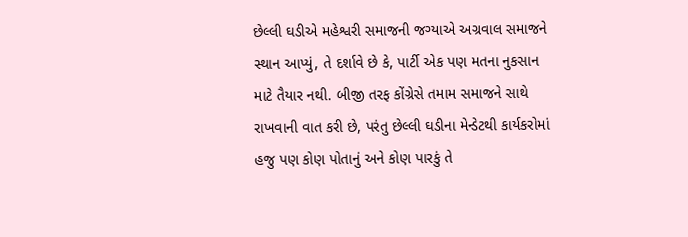છેલ્લી ઘડીએ મહેશ્વરી સમાજની જગ્યાએ અગ્રવાલ સમાજને સ્થાન આપ્યું, તે દર્શાવે છે કે, પાર્ટી એક પણ મતના નુકસાન માટે તૈયાર નથી. બીજી તરફ કોંગ્રેસે તમામ સમાજને સાથે રાખવાની વાત કરી છે, પરંતુ છેલ્લી ઘડીના મેન્ડેટથી કાર્યકરોમાં હજુ પણ કોણ પોતાનું અને કોણ પારકું તે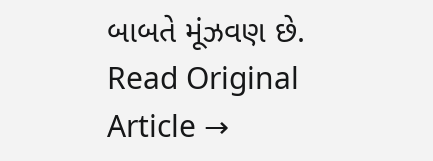બાબતે મૂંઝવણ છે.
Read Original Article →